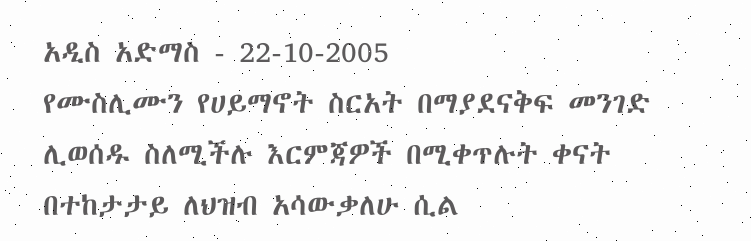አዲስ አድማስ - 22-10-2005
የሙስሊሙን የሀይማኖት ስርአት በማያደናቅፍ መንገድ ሊወሰዱ ስለሚችሉ እርምጃዎች በሚቀጥሉት ቀናት በተከታታይ ለህዝብ አሳውቃለሁ ሲል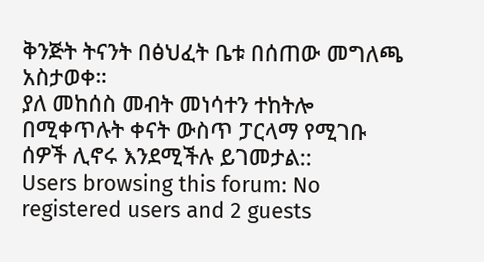ቅንጅት ትናንት በፅህፈት ቤቱ በሰጠው መግለጫ አስታወቀ።
ያለ መከሰስ መብት መነሳተን ተከትሎ በሚቀጥሉት ቀናት ውስጥ ፓርላማ የሚገቡ ሰዎች ሊኖሩ እንደሚችሉ ይገመታል::
Users browsing this forum: No registered users and 2 guests